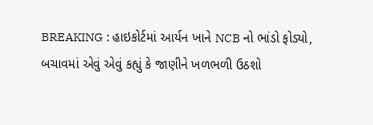BREAKING : હાઇકોર્ટમાં આર્યન ખાને NCB નો ભાંડો ફોડ્યો, બચાવમાં એવું એવું કહ્યું કે જાણીને ખળભળી ઉઠશો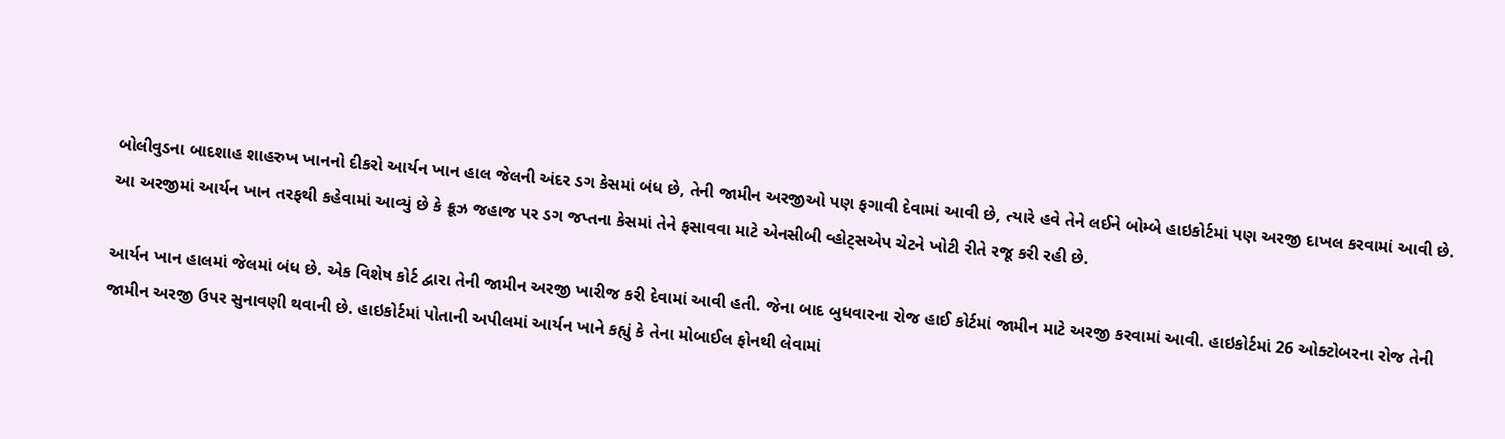બોલીવુડના બાદશાહ શાહરુખ ખાનનો દીકરો આર્યન ખાન હાલ જેલની અંદર ડગ કેસમાં બંધ છે, તેની જામીન અરજીઓ પણ ફગાવી દેવામાં આવી છે, ત્યારે હવે તેને લઈને બોમ્બે હાઇકોર્ટમાં પણ અરજી દાખલ કરવામાં આવી છે. આ અરજીમાં આર્યન ખાન તરફથી કહેવામાં આવ્યું છે કે ક્રૂઝ જહાજ પર ડગ જપ્તના કેસમાં તેને ફસાવવા માટે એનસીબી વ્હોટ્સએપ ચેટને ખોટી રીતે રજૂ કરી રહી છે.

આર્યન ખાન હાલમાં જેલમાં બંધ છે. એક વિશેષ કોર્ટ દ્વારા તેની જામીન અરજી ખારીજ કરી દેવામાં આવી હતી. જેના બાદ બુધવારના રોજ હાઈ કોર્ટમાં જામીન માટે અરજી કરવામાં આવી. હાઇકોર્ટમાં 26 ઓક્ટોબરના રોજ તેની જામીન અરજી ઉપર સુનાવણી થવાની છે. હાઇકોર્ટમાં પોતાની અપીલમાં આર્યન ખાને કહ્યું કે તેના મોબાઈલ ફોનથી લેવામાં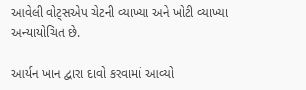આવેલી વોટ્સએપ ચેટની વ્યાખ્યા અને ખોટી વ્યાખ્યા અન્યાયોચિત છે.

આર્યન ખાન દ્વારા દાવો કરવામાં આવ્યો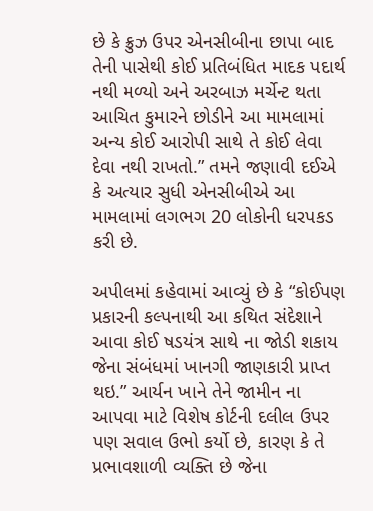છે કે ક્રુઝ ઉપર એનસીબીના છાપા બાદ તેની પાસેથી કોઈ પ્રતિબંધિત માદક પદાર્થ નથી મળ્યો અને અરબાઝ મર્ચેન્ટ થતા આચિત કુમારને છોડીને આ મામલામાં અન્ય કોઈ આરોપી સાથે તે કોઈ લેવા દેવા નથી રાખતો.” તમને જણાવી દઈએ કે અત્યાર સુધી એનસીબીએ આ મામલામાં લગભગ 20 લોકોની ધરપકડ કરી છે.

અપીલમાં કહેવામાં આવ્યું છે કે “કોઈપણ પ્રકારની કલ્પનાથી આ કથિત સંદેશાને આવા કોઈ ષડયંત્ર સાથે ના જોડી શકાય જેના સંબંધમાં ખાનગી જાણકારી પ્રાપ્ત થઇ.” આર્યન ખાને તેને જામીન ના આપવા માટે વિશેષ કોર્ટની દલીલ ઉપર પણ સવાલ ઉભો કર્યો છે, કારણ કે તે પ્રભાવશાળી વ્યક્તિ છે જેના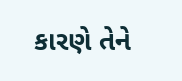કારણે તેને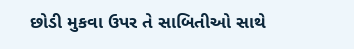છોડી મુકવા ઉપર તે સાબિતીઓ સાથે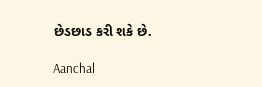છેડછાડ કરી શકે છે.

Aanchal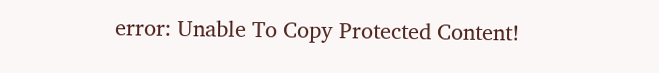error: Unable To Copy Protected Content!